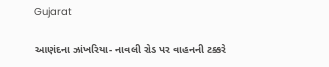Gujarat

આણંદના ઝાંખરિયા- નાવલી રોડ પર વાહનની ટક્કરે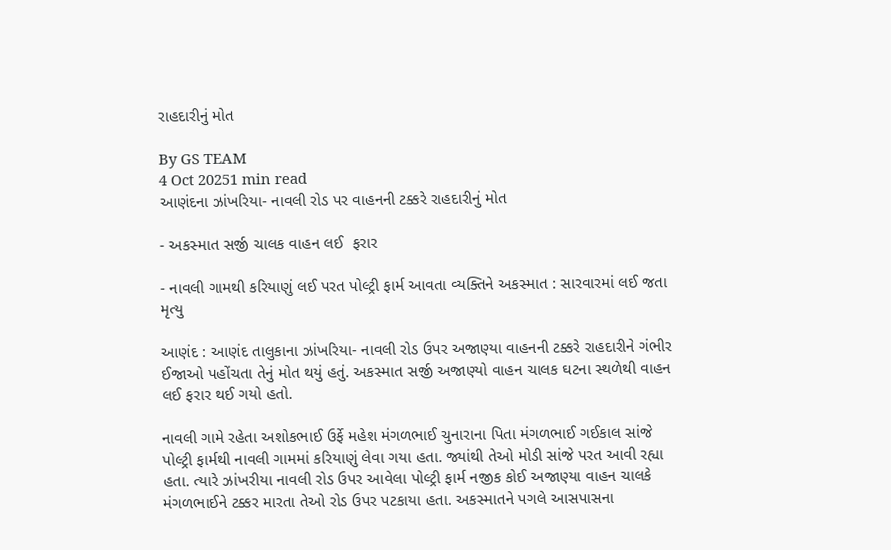રાહદારીનું મોત

By GS TEAM
4 Oct 20251 min read
આણંદના ઝાંખરિયા- નાવલી રોડ પર વાહનની ટક્કરે રાહદારીનું મોત

- અકસ્માત સર્જી ચાલક વાહન લઈ  ફરાર

- નાવલી ગામથી કરિયાણું લઈ પરત પોલ્ટ્રી ફાર્મ આવતા વ્યક્તિને અકસ્માત : સારવારમાં લઈ જતા મૃત્યુ

આણંદ : આણંદ તાલુકાના ઝાંખરિયા- નાવલી રોડ ઉપર અજાણ્યા વાહનની ટક્કરે રાહદારીને ગંભીર ઈજાઓ પહોંચતા તેનું મોત થયું હતું. અકસ્માત સર્જી અજાણ્યો વાહન ચાલક ઘટના સ્થળેથી વાહન લઈ ફરાર થઈ ગયો હતો.

નાવલી ગામે રહેતા અશોકભાઈ ઉર્ફે મહેશ મંગળભાઈ ચુનારાના પિતા મંગળભાઈ ગઈકાલ સાંજે પોલ્ટ્રી ફાર્મથી નાવલી ગામમાં કરિયાણું લેવા ગયા હતા. જ્યાંથી તેઓ મોડી સાંજે પરત આવી રહ્યા હતા. ત્યારે ઝાંખરીયા નાવલી રોડ ઉપર આવેલા પોલ્ટ્રી ફાર્મ નજીક કોઈ અજાણ્યા વાહન ચાલકે મંગળભાઈને ટક્કર મારતા તેઓ રોડ ઉપર પટકાયા હતા. અકસ્માતને પગલે આસપાસના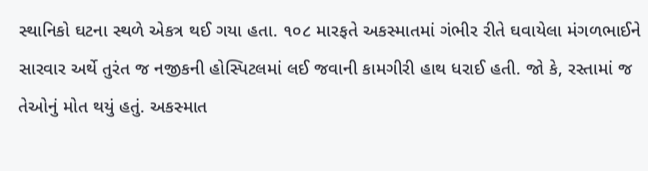સ્થાનિકો ઘટના સ્થળે એકત્ર થઈ ગયા હતા. ૧૦૮ મારફતે અકસ્માતમાં ગંભીર રીતે ઘવાયેલા મંગળભાઈને સારવાર અર્થે તુરંત જ નજીકની હોસ્પિટલમાં લઈ જવાની કામગીરી હાથ ધરાઈ હતી. જો કે, રસ્તામાં જ તેઓનું મોત થયું હતું. અકસ્માત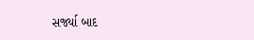સર્જ્યા બાદ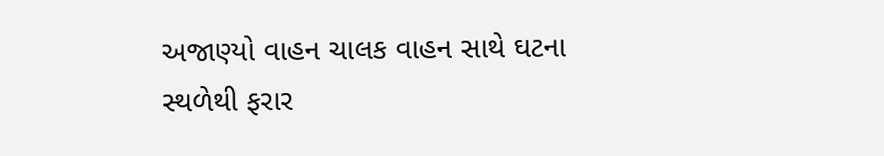અજાણ્યો વાહન ચાલક વાહન સાથે ઘટના સ્થળેથી ફરાર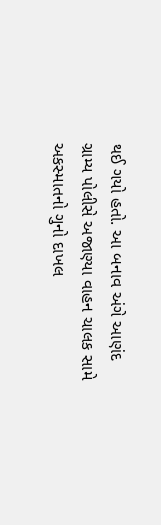થઈ ગયો હતો. આ બનાવ અંગે આણંદ ગ્રામ્ય પોલીસે અજાણ્યા વાહન ચાલક સામે અકસ્માતનો ગુનો દાખલ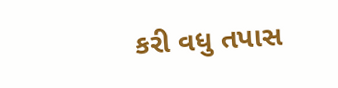કરી વધુ તપાસ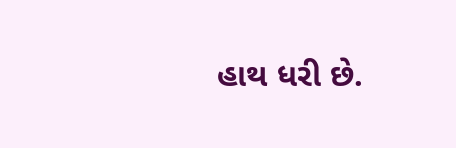હાથ ધરી છે.